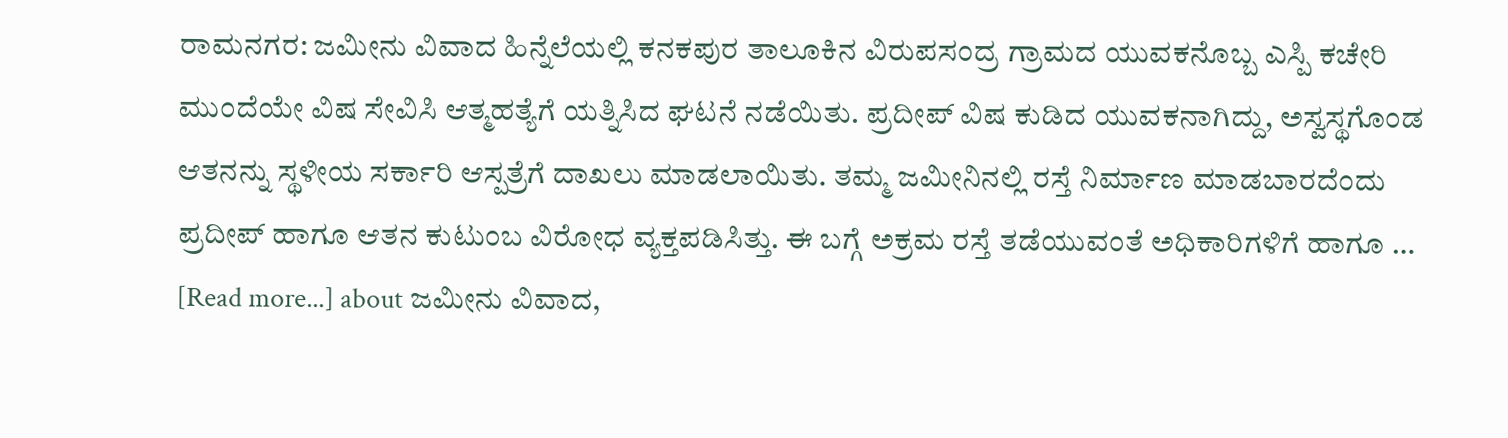ರಾಮನಗರ: ಜಮೀನು ವಿವಾದ ಹಿನ್ನೆಲೆಯಲ್ಲಿ ಕನಕಪುರ ತಾಲೂಕಿನ ವಿರುಪಸಂದ್ರ ಗ್ರಾಮದ ಯುವಕನೊಬ್ಬ ಎಸ್ಪಿ ಕಚೇರಿ ಮುಂದೆಯೇ ವಿಷ ಸೇವಿಸಿ ಆತ್ಮಹತ್ಯೆಗೆ ಯತ್ನಿಸಿದ ಘಟನೆ ನಡೆಯಿತು. ಪ್ರದೀಪ್ ವಿಷ ಕುಡಿದ ಯುವಕನಾಗಿದ್ದು, ಅಸ್ವಸ್ಥಗೊಂಡ ಆತನನ್ನು ಸ್ಥಳೀಯ ಸರ್ಕಾರಿ ಆಸ್ಪತ್ರೆಗೆ ದಾಖಲು ಮಾಡಲಾಯಿತು. ತಮ್ಮ ಜಮೀನಿನಲ್ಲಿ ರಸ್ತೆ ನಿರ್ಮಾಣ ಮಾಡಬಾರದೆಂದು ಪ್ರದೀಪ್ ಹಾಗೂ ಆತನ ಕುಟುಂಬ ವಿರೋಧ ವ್ಯಕ್ತಪಡಿಸಿತ್ತು. ಈ ಬಗ್ಗೆ ಅಕ್ರಮ ರಸ್ತೆ ತಡೆಯುವಂತೆ ಅಧಿಕಾರಿಗಳಿಗೆ ಹಾಗೂ … [Read more...] about ಜಮೀನು ವಿವಾದ,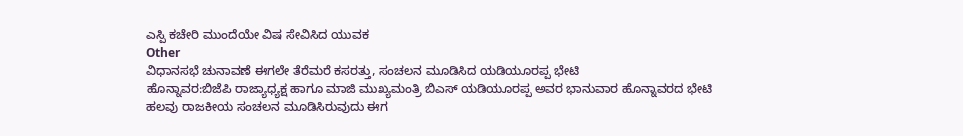ಎಸ್ಪಿ ಕಚೇರಿ ಮುಂದೆಯೇ ವಿಷ ಸೇವಿಸಿದ ಯುವಕ
Other
ವಿಧಾನಸಭೆ ಚುನಾವಣೆ ಈಗಲೇ ತೆರೆಮರೆ ಕಸರತ್ತು, ಸಂಚಲನ ಮೂಡಿಸಿದ ಯಡಿಯೂರಪ್ಪ ಭೇಟಿ
ಹೊನ್ನಾವರ:ಬಿಜೆಪಿ ರಾಜ್ಯಾಧ್ಯಕ್ಷ ಹಾಗೂ ಮಾಜಿ ಮುಖ್ಯಮಂತ್ರಿ ಬಿಎಸ್ ಯಡಿಯೂರಪ್ಪ ಅವರ ಭಾನುವಾರ ಹೊನ್ನಾವರದ ಭೇಟಿ ಹಲವು ರಾಜಕೀಯ ಸಂಚಲನ ಮೂಡಿಸಿರುವುದು ಈಗ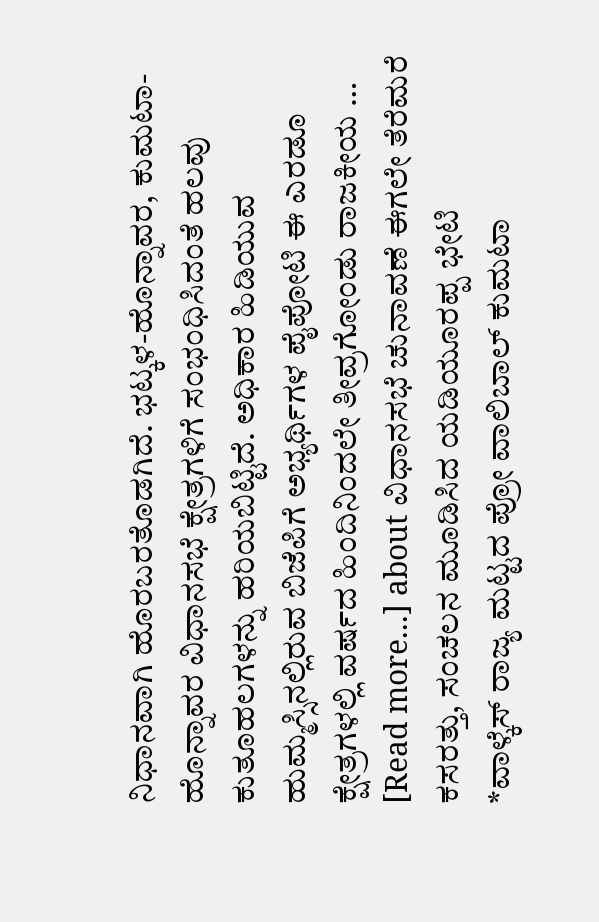ನಿಧಾನವಾಗಿ ಹೊರಬರತೊಡಗಿದೆ. ಭಟ್ಕಳ-ಹೊನ್ನಾವರ, ಕುಮಟಾ-ಹೊನ್ನಾವರ ವಿಧಾನಸಭೆ ಕ್ಷೇತ್ರಗಳಿಗೆ ಸಂಭಂಧಿಸಿದಂತೆ ಹಲವು ಕುತೂಹಲಗಳನ್ನು ಹರಿಯಬಿಟ್ಟಿದೆ. ಅಧಿಕಾರ ಹಿಡಿಯುವ ಹುಮ್ಮಸ್ಸಿನಲ್ಲಿರುವ ಬಿಜೆಪಿಗೆ ಅಭ್ಯರ್ಥಿಗಳ ಪೈಪೋಟಿ ಈ ಎರಡೂ ಕ್ಷೇತ್ರಗಳಲ್ಲಿ ವರ್ಷದ ಹಿಂದಿನಿಂದಲೇ ತೀವ್ರಗೋಂಡು ರಾಜಕೀಯ … [Read more...] about ವಿಧಾನಸಭೆ ಚುನಾವಣೆ ಈಗಲೇ ತೆರೆಮರೆ ಕಸರತ್ತು, ಸಂಚಲನ ಮೂಡಿಸಿದ ಯಡಿಯೂರಪ್ಪ ಭೇಟಿ
*ವಾಳ್ಕೆಸ್ ರಾಜ್ಯ ಮಟ್ಟದ ಪ್ರೋ ವಾಲಿಬಾಲ್ ಕುಮಟಾ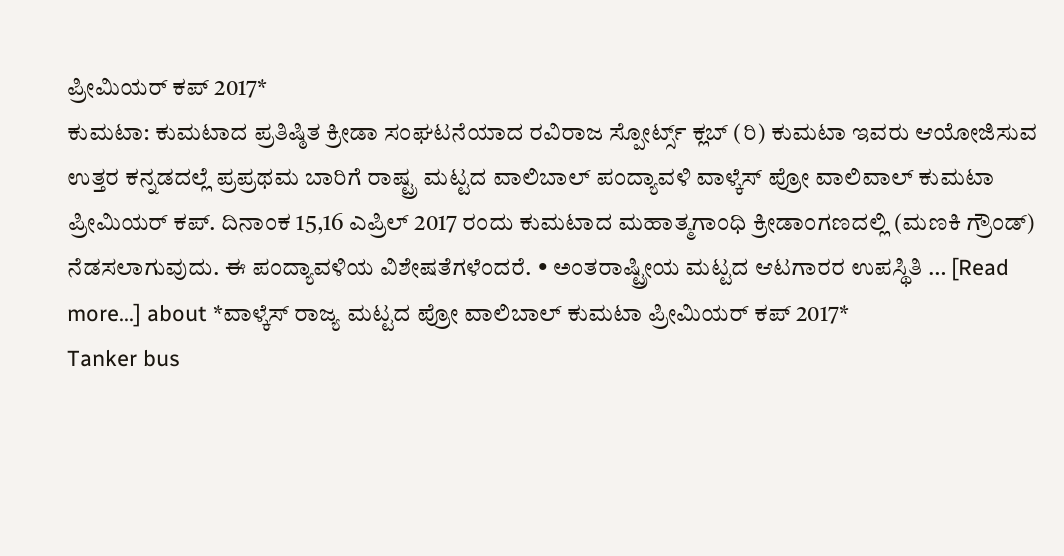ಪ್ರೀಮಿಯರ್ ಕಪ್ 2017*
ಕುಮಟಾ: ಕುಮಟಾದ ಪ್ರತಿಷ್ಠಿತ ಕ್ರೀಡಾ ಸಂಘಟನೆಯಾದ ರವಿರಾಜ ಸ್ಪೋರ್ಟ್ಸ್ ಕ್ಲಬ್ (ರಿ) ಕುಮಟಾ ಇವರು ಆಯೋಜಿಸುವ ಉತ್ತರ ಕನ್ನಡದಲ್ಲೆ ಪ್ರಪ್ರಥಮ ಬಾರಿಗೆ ರಾಷ್ಟ್ರ ಮಟ್ಟದ ವಾಲಿಬಾಲ್ ಪಂದ್ಯಾವಳಿ ವಾಳ್ಕೆಸ್ ಪ್ರೋ ವಾಲಿವಾಲ್ ಕುಮಟಾ ಪ್ರೀಮಿಯರ್ ಕಪ್. ದಿನಾಂಕ 15,16 ಎಪ್ರಿಲ್ 2017 ರಂದು ಕುಮಟಾದ ಮಹಾತ್ಮಗಾಂಧಿ ಕ್ರೀಡಾಂಗಣದಲ್ಲಿ (ಮಣಕಿ ಗ್ರೌಂಡ್) ನೆಡಸಲಾಗುವುದು. ಈ ಪಂದ್ಯಾವಳಿಯ ವಿಶೇಷತೆಗಳೆಂದರೆ. • ಅಂತರಾಷ್ಟ್ರೀಯ ಮಟ್ಟದ ಆಟಗಾರರ ಉಪಸ್ಥಿತಿ … [Read more...] about *ವಾಳ್ಕೆಸ್ ರಾಜ್ಯ ಮಟ್ಟದ ಪ್ರೋ ವಾಲಿಬಾಲ್ ಕುಮಟಾ ಪ್ರೀಮಿಯರ್ ಕಪ್ 2017*
Tanker bus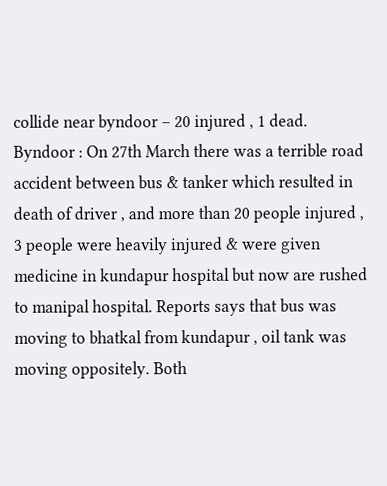collide near byndoor – 20 injured , 1 dead.
Byndoor : On 27th March there was a terrible road accident between bus & tanker which resulted in death of driver , and more than 20 people injured , 3 people were heavily injured & were given medicine in kundapur hospital but now are rushed to manipal hospital. Reports says that bus was moving to bhatkal from kundapur , oil tank was moving oppositely. Both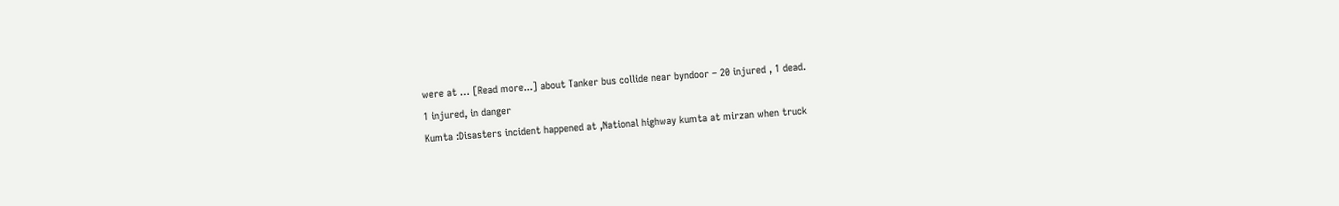were at … [Read more...] about Tanker bus collide near byndoor – 20 injured , 1 dead.
1 injured, in danger
Kumta :Disasters incident happened at ,National highway kumta at mirzan when truck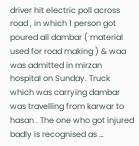driver hit electric poll across road , in which 1 person got poured all dambar ( material used for road making ) & waa was admitted in mirzan hospital on Sunday. Truck which was carrying dambar was travelling from karwar to hasan . The one who got injured badly is recognised as …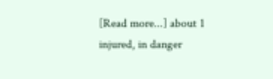[Read more...] about 1 injured, in danger